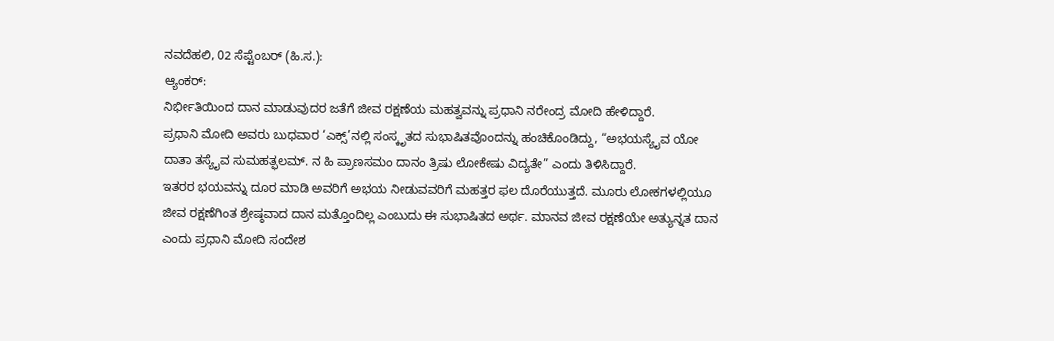ನವದೆಹಲಿ, 02 ಸೆಪ್ಟೆಂಬರ್ (ಹಿ.ಸ.):
ಆ್ಯಂಕರ್:
ನಿರ್ಭೀತಿಯಿಂದ ದಾನ ಮಾಡುವುದರ ಜತೆಗೆ ಜೀವ ರಕ್ಷಣೆಯ ಮಹತ್ವವನ್ನು ಪ್ರಧಾನಿ ನರೇಂದ್ರ ಮೋದಿ ಹೇಳಿದ್ದಾರೆ.
ಪ್ರಧಾನಿ ಮೋದಿ ಅವರು ಬುಧವಾರ ‘ಎಕ್ಸ್’ನಲ್ಲಿ ಸಂಸ್ಕೃತದ ಸುಭಾಷಿತವೊಂದನ್ನು ಹಂಚಿಕೊಂಡಿದ್ದು, “ಅಭಯಸ್ಯೈವ ಯೋ ದಾತಾ ತಸ್ಯೈವ ಸುಮಹತ್ಫಲಮ್. ನ ಹಿ ಪ್ರಾಣಸಮಂ ದಾನಂ ತ್ರಿಷು ಲೋಕೇಷು ವಿದ್ಯತೇ” ಎಂದು ತಿಳಿಸಿದ್ದಾರೆ.
ಇತರರ ಭಯವನ್ನು ದೂರ ಮಾಡಿ ಅವರಿಗೆ ಅಭಯ ನೀಡುವವರಿಗೆ ಮಹತ್ತರ ಫಲ ದೊರೆಯುತ್ತದೆ. ಮೂರು ಲೋಕಗಳಲ್ಲಿಯೂ ಜೀವ ರಕ್ಷಣೆಗಿಂತ ಶ್ರೇಷ್ಠವಾದ ದಾನ ಮತ್ತೊಂದಿಲ್ಲ ಎಂಬುದು ಈ ಸುಭಾಷಿತದ ಅರ್ಥ. ಮಾನವ ಜೀವ ರಕ್ಷಣೆಯೇ ಅತ್ಯುನ್ನತ ದಾನ ಎಂದು ಪ್ರಧಾನಿ ಮೋದಿ ಸಂದೇಶ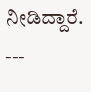ನೀಡಿದ್ದಾರೆ.
---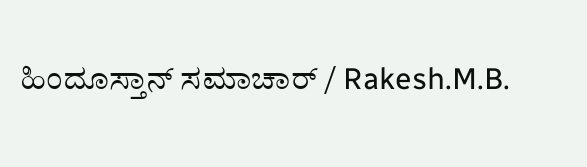ಹಿಂದೂಸ್ತಾನ್ ಸಮಾಚಾರ್ / Rakesh.M.B.